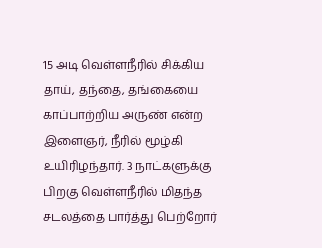15 அடி வெள்ளநீரில் சிக்கிய தாய், தந்தை, தங்கையை காப்பாற்றிய அருண் என்ற இளைஞர், நீரில் மூழ்கி உயிரிழந்தார். 3 நாட்களுக்கு பிறகு வெள்ளநீரில் மிதந்த சடலத்தை பார்த்து பெற்றோர்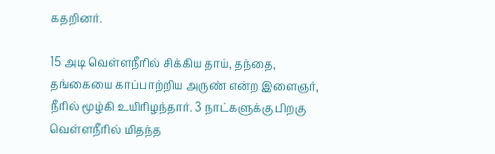கதறினர்.

15 அடி வெள்ளநீரில் சிக்கிய தாய், தந்தை, தங்கையை காப்பாற்றிய அருண் என்ற இளைஞர், நீரில் மூழ்கி உயிரிழந்தார். 3 நாட்களுக்கு பிறகு வெள்ளநீரில் மிதந்த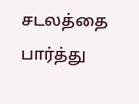சடலத்தை பார்த்து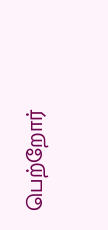பெற்றோர்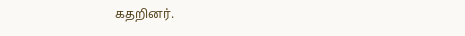கதறினர்.